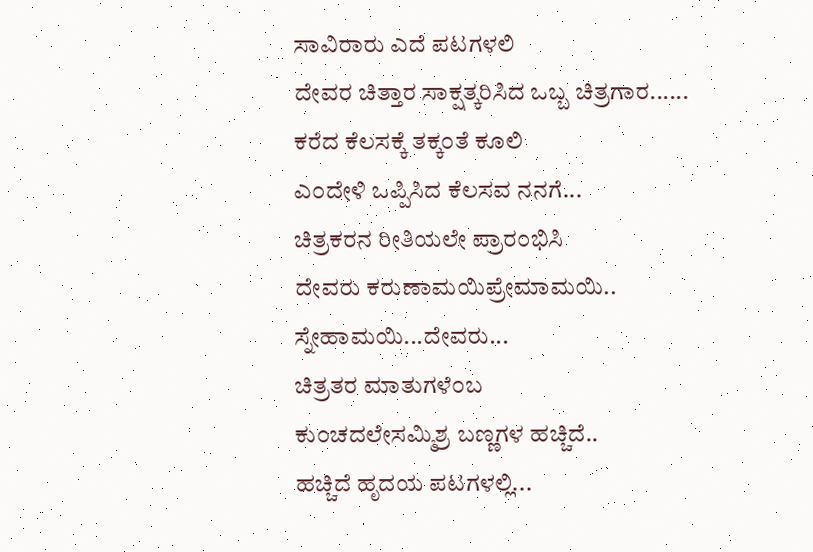ಸಾವಿರಾರು ಎದೆ ಪಟಗಳಲಿ
ದೇವರ ಚಿತ್ತಾರ ಸಾಕ್ಷತ್ಕರಿಸಿದ ಒಬ್ಬ ಚಿತ್ರಗಾರ......
ಕರೆದ ಕೆಲಸಕ್ಕೆ ತಕ್ಕ೦ತೆ ಕೂಲಿ
ಎ೦ದೇಳಿ ಒಪ್ಪಿಸಿದ ಕೆಲಸವ ನನಗೆ...
ಚಿತ್ರಕರನ ರೀತಿಯಲೇ ಪ್ರಾರ೦ಭಿಸಿ
ದೇವರು ಕರುಣಾಮಯಿಪ್ರೇಮಾಮಯಿ..
ಸ್ನೇಹಾಮಯಿ...ದೇವರು...
ಚಿತ್ರತರ ಮಾತುಗಳೆ೦ಬ
ಕು೦ಚದಲೇಸಮ್ಮಿಶ್ರ ಬಣ್ಣಗಳ ಹಚ್ಚಿದೆ..
ಹಚ್ಚಿದೆ ಹೃದಯ ಪಟಗಳಲ್ಲಿ...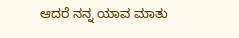ಆದರೆ ನನ್ನ ಯಾವ ಮಾತು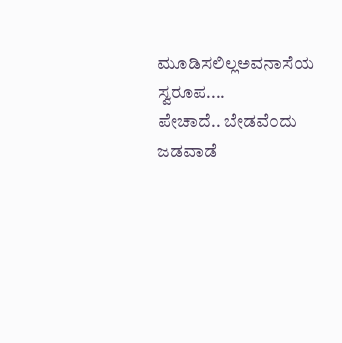ಮೂಡಿಸಲಿಲ್ಲಅವನಾಸೆಯ ಸ್ವರೂಪ....
ಪೇಚಾದೆ.. ಬೇಡವೆ೦ದು ಜಡವಾಡೆ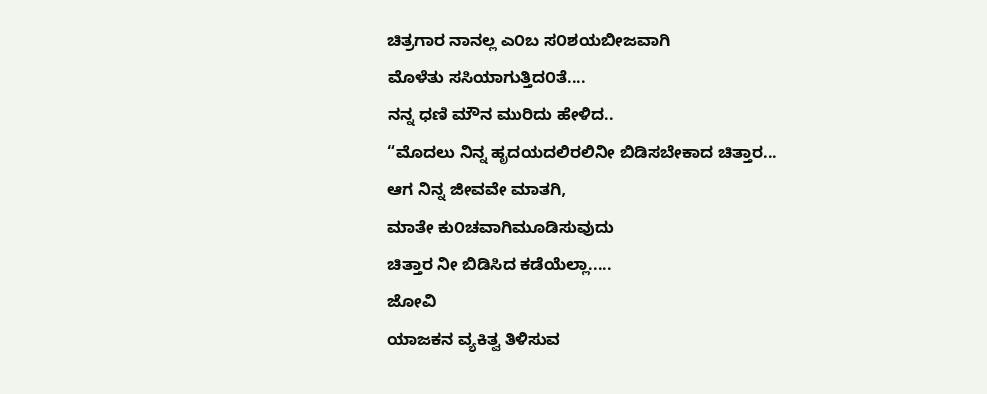ಚಿತ್ರಗಾರ ನಾನಲ್ಲ ಎ೦ಬ ಸ೦ಶಯಬೀಜವಾಗಿ
ಮೊಳೆತು ಸಸಿಯಾಗುತ್ತಿದ೦ತೆ....
ನನ್ನ ಧಣಿ ಮೌನ ಮುರಿದು ಹೇಳಿದ..
“ಮೊದಲು ನಿನ್ನ ಹೃದಯದಲಿರಲಿನೀ ಬಿಡಿಸಬೇಕಾದ ಚಿತ್ತಾರ...
ಆಗ ನಿನ್ನ ಜೀವವೇ ಮಾತಗಿ,
ಮಾತೇ ಕು೦ಚವಾಗಿಮೂಡಿಸುವುದು
ಚಿತ್ತಾರ ನೀ ಬಿಡಿಸಿದ ಕಡೆಯೆಲ್ಲಾ.....
ಜೋವಿ
ಯಾಜಕನ ವ್ಯಕಿತ್ವ ತಿಳಿಸುವ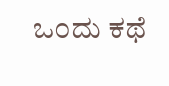ಒ೦ದು ಕಥೆ